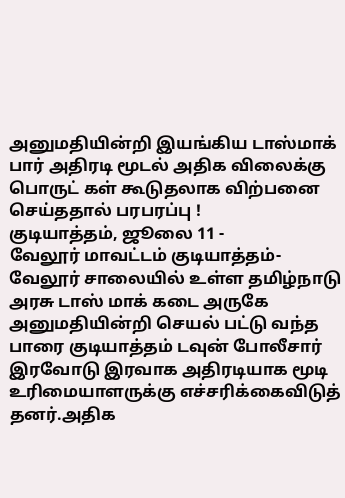அனுமதியின்றி இயங்கிய டாஸ்மாக் பார் அதிரடி மூடல் அதிக விலைக்கு பொருட் கள் கூடுதலாக விற்பனை செய்ததால் பரபரப்பு !
குடியாத்தம், ஜூலை 11 -
வேலூர் மாவட்டம் குடியாத்தம்-வேலூர் சாலையில் உள்ள தமிழ்நாடு அரசு டாஸ் மாக் கடை அருகே அனுமதியின்றி செயல் பட்டு வந்த பாரை குடியாத்தம் டவுன் போலீசார் இரவோடு இரவாக அதிரடியாக மூடி உரிமையாளருக்கு எச்சரிக்கைவிடுத் தனர்.அதிக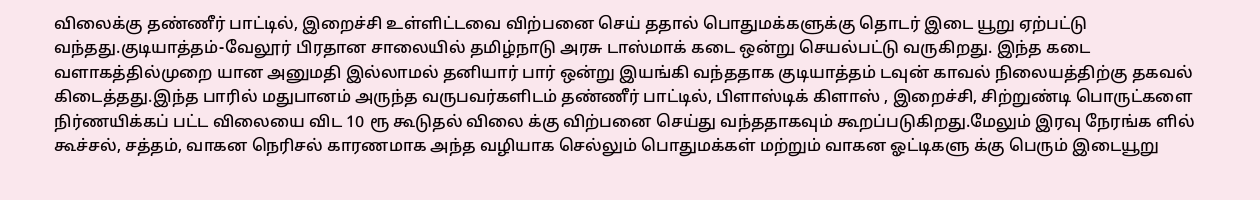விலைக்கு தண்ணீர் பாட்டில், இறைச்சி உள்ளிட்டவை விற்பனை செய் ததால் பொதுமக்களுக்கு தொடர் இடை யூறு ஏற்பட்டு வந்தது.குடியாத்தம்-வேலூர் பிரதான சாலையில் தமிழ்நாடு அரசு டாஸ்மாக் கடை ஒன்று செயல்பட்டு வருகிறது. இந்த கடை வளாகத்தில்முறை யான அனுமதி இல்லாமல் தனியார் பார் ஒன்று இயங்கி வந்ததாக குடியாத்தம் டவுன் காவல் நிலையத்திற்கு தகவல் கிடைத்தது.இந்த பாரில் மதுபானம் அருந்த வருபவர்களிடம் தண்ணீர் பாட்டில், பிளாஸ்டிக் கிளாஸ் , இறைச்சி, சிற்றுண்டி பொருட்களை நிர்ணயிக்கப் பட்ட விலையை விட 10 ரூ கூடுதல் விலை க்கு விற்பனை செய்து வந்ததாகவும் கூறப்படுகிறது.மேலும் இரவு நேரங்க ளில் கூச்சல், சத்தம், வாகன நெரிசல் காரணமாக அந்த வழியாக செல்லும் பொதுமக்கள் மற்றும் வாகன ஓட்டிகளு க்கு பெரும் இடையூறு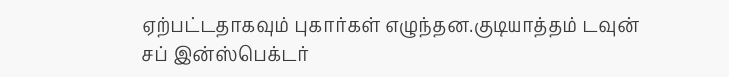ஏற்பட்டதாகவும் புகார்கள் எழுந்தன.குடியாத்தம் டவுன் சப் இன்ஸ்பெக்டர்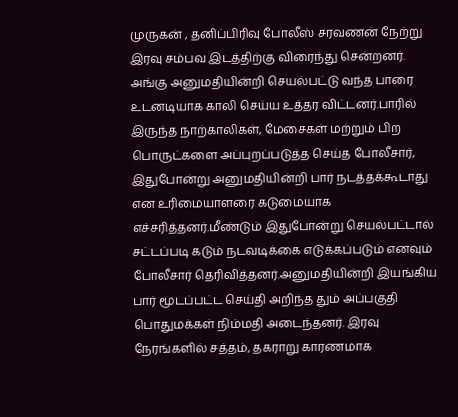முருகன் , தனிப்பிரிவு போலீஸ் சரவணன் நேற்று இரவு சம்பவ இடத்திற்கு விரைந்து சென்றனர்.
அங்கு அனுமதியின்றி செயல்பட்டு வந்த பாரை உடனடியாக காலி செய்ய உத்தர விட்டனர்.பாரில் இருந்த நாற்காலிகள், மேசைகள் மற்றும் பிற பொருட்களை அப்புறப்படுத்த செய்த போலீசார், இதுபோன்று அனுமதியின்றி பார் நடத்தக்கூடாது என உரிமையாளரை கடுமையாக எச்சரித்தனர்.மீண்டும் இதுபோன்று செயல்பட்டால் சட்டப்படி கடும் நடவடிக்கை எடுக்கப்படும் எனவும் போலீசார் தெரிவித்தனர்.அனுமதியின்றி இயங்கிய பார் மூடப்பட்ட செய்தி அறிந்த தும் அப்பகுதி பொதுமக்கள் நிம்மதி அடைந்தனர். இரவு நேரங்களில் சத்தம், தகராறு காரணமாக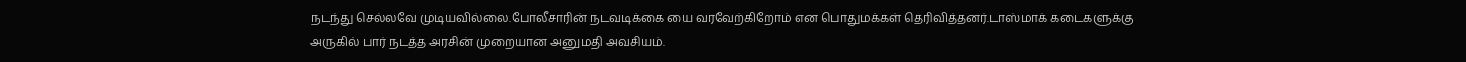நடந்து செல்லவே முடியவில்லை.போலீசாரின் நடவடிக்கை யை வரவேற்கிறோம் என பொதுமக்கள் தெரிவித்தனர்.டாஸ்மாக் கடைகளுக்கு அருகில் பார் நடத்த அரசின் முறையான அனுமதி அவசியம்.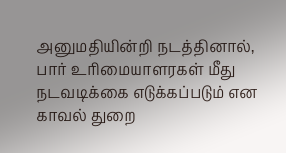அனுமதியின்றி நடத்தினால், பார் உரிமையாளரகள் மீது நடவடிக்கை எடுக்கப்படும் என காவல் துறை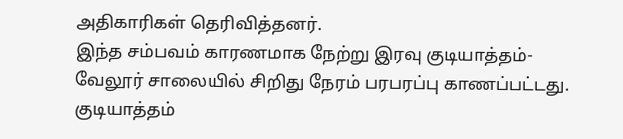அதிகாரிகள் தெரிவித்தனர்.
இந்த சம்பவம் காரணமாக நேற்று இரவு குடியாத்தம்-வேலூர் சாலையில் சிறிது நேரம் பரபரப்பு காணப்பட்டது.
குடியாத்தம்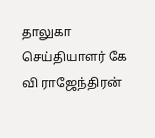தாலுகா செய்தியாளர் கே வி ராஜேந்திரன்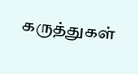கருத்துகள்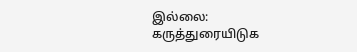இல்லை:
கருத்துரையிடுக